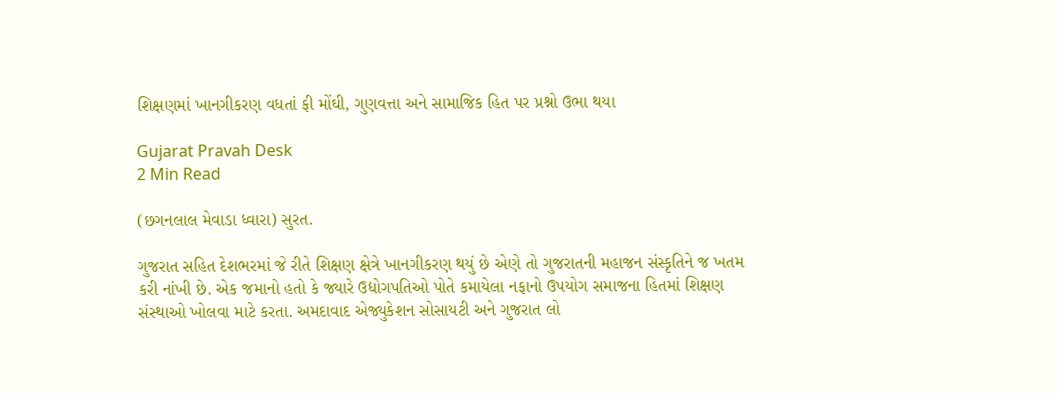શિક્ષણમાં ખાનગીકરણ વધતાં ફી મોંઘી, ગુણવત્તા અને સામાજિક હિત પર પ્રશ્નો ઉભા થયા

Gujarat Pravah Desk
2 Min Read

(છગનલાલ મેવાડા ધ્વારા) સુરત.

ગુજરાત સહિત દેશભરમાં જે રીતે શિક્ષણ ક્ષેત્રે ખાનગીકરણ થયું છે એણે તો ગુજરાતની મહાજન સંસ્કૃતિને જ ખતમ કરી નાંખી છે. એક જમાનો હતો કે જ્યારે ઉદ્યોગપતિઓ પોતે કમાયેલા નફાનો ઉપયોગ સમાજના હિતમાં શિક્ષણ સંસ્થાઓ ખોલવા માટે કરતા. અમદાવાદ એજ્યુકેશન સોસાયટી અને ગુજરાત લો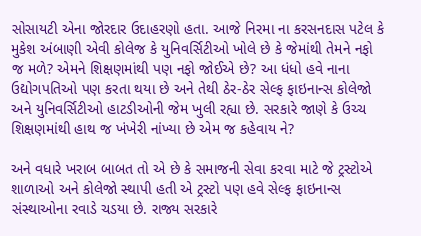સોસાયટી એના જોરદાર ઉદાહરણો હતા. આજે નિરમા ના કરસનદાસ પટેલ કે મુકેશ અંબાણી એવી કોલેજ કે યુનિવર્સિટીઓ ખોલે છે કે જેમાંથી તેમને નફો જ મળે? એમને શિક્ષણમાંથી પણ નફો જોઈએ છે? આ ધંધો હવે નાના ઉદ્યોગપતિઓ પણ કરતા થયા છે અને તેથી ઠેર-ઠેર સેલ્ફ ફાઇનાન્સ કોલેજો અને યુનિવર્સિટીઓ હાટડીઓની જેમ ખુલી રહ્યા છે. સરકારે જાણે કે ઉચ્ચ શિક્ષણમાંથી હાથ જ ખંખેરી નાંખ્યા છે એમ જ કહેવાય ને?

અને વધારે ખરાબ બાબત તો એ છે કે સમાજની સેવા કરવા માટે જે ટ્રસ્ટોએ શાળાઓ અને કોલેજો સ્થાપી હતી એ ટ્રસ્ટો પણ હવે સેલ્ફ ફાઇનાન્સ સંસ્થાઓના રવાડે ચડયા છે. રાજ્ય સરકારે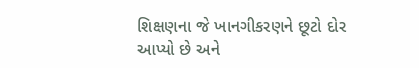શિક્ષણના જે ખાનગીકરણને છૂટો દોર આપ્યો છે અને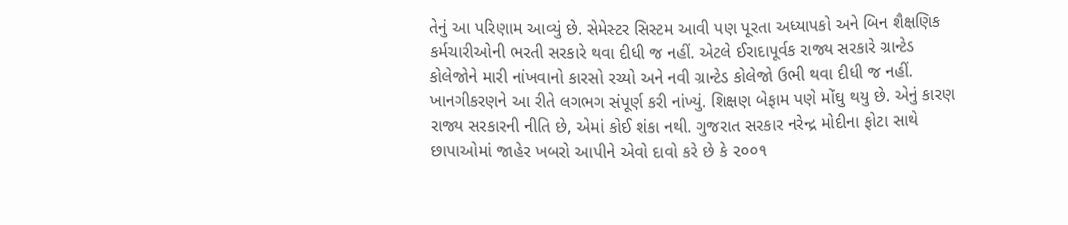તેનું આ પરિણામ આવ્યું છે. સેમેસ્ટર સિસ્ટમ આવી પણ પૂરતા અધ્યાપકો અને બિન શૈક્ષણિક કર્મચારીઓની ભરતી સરકારે થવા દીધી જ નહીં. એટલે ઈરાદાપૂર્વક રાજ્ય સરકારે ગ્રાન્ટેડ કોલેજોને મારી નાંખવાનો કારસો રચ્યો અને નવી ગ્રાન્ટેડ કોલેજો ઉભી થવા દીધી જ નહીં. ખાનગીકરણને આ રીતે લગભગ સંપૂર્ણ કરી નાંખ્યું. શિક્ષણ બેફામ પણે મોંઘુ થયુ છે. એનું કારણ રાજ્ય સરકારની નીતિ છે, એમાં કોઈ શંકા નથી. ગુજરાત સરકાર નરેન્દ્ર મોદીના ફોટા સાથે છાપાઓમાં જાહેર ખબરો આપીને એવો દાવો કરે છે કે ૨૦૦૧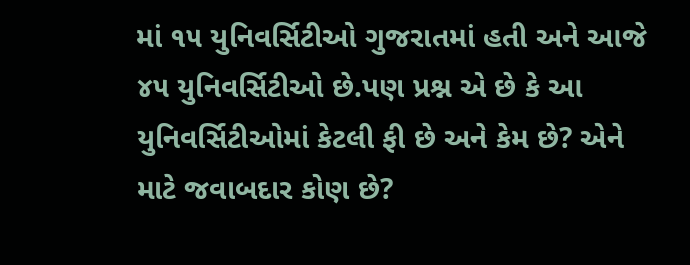માં ૧૫ યુનિવર્સિટીઓ ગુજરાતમાં હતી અને આજે ૪૫ યુનિવર્સિટીઓ છે.પણ પ્રશ્ન એ છે કે આ યુનિવર્સિટીઓમાં કેટલી ફી છે અને કેમ છે? એને માટે જવાબદાર કોણ છે?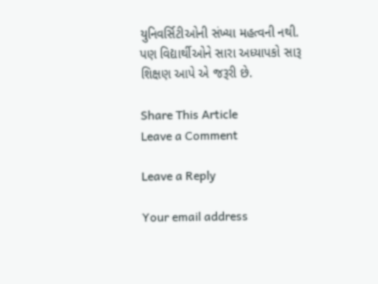યુનિવર્સિટીઓની સંખ્યા મહત્વની નથી. પણ વિદ્યાર્થીઓને સારા અધ્યાપકો સારૂ શિક્ષણ આપે એ જરૂરી છે.

Share This Article
Leave a Comment

Leave a Reply

Your email address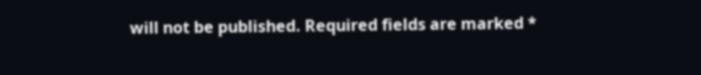will not be published. Required fields are marked *